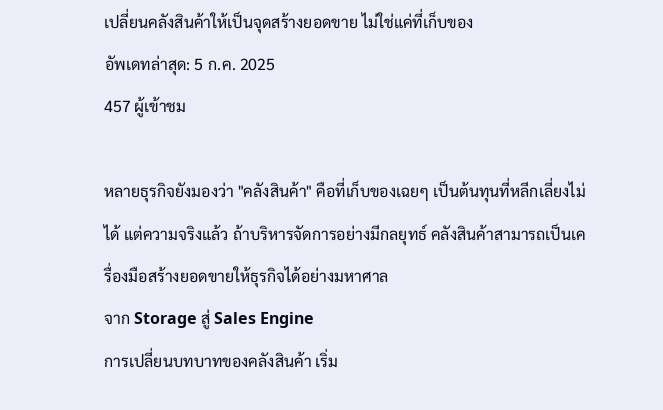เปลี่ยนคลังสินค้าให้เป็นจุดสร้างยอดขาย ไม่ใช่แค่ที่เก็บของ
อัพเดทล่าสุด: 5 ก.ค. 2025
457 ผู้เข้าชม

หลายธุรกิจยังมองว่า "คลังสินค้า" คือที่เก็บของเฉยๆ เป็นต้นทุนที่หลีกเลี่ยงไม่ได้ แต่ความจริงแล้ว ถ้าบริหารจัดการอย่างมีกลยุทธ์ คลังสินค้าสามารถเป็นเครื่องมือสร้างยอดขายให้ธุรกิจได้อย่างมหาศาล
จาก Storage สู่ Sales Engine
การเปลี่ยนบทบาทของคลังสินค้า เริ่ม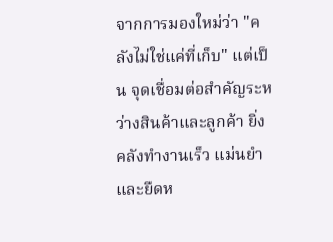จากการมองใหม่ว่า "คลังไม่ใช่แค่ที่เก็บ" แต่เป็น จุดเชื่อมต่อสำคัญระหว่างสินค้าและลูกค้า ยิ่งคลังทำงานเร็ว แม่นยำ และยืดห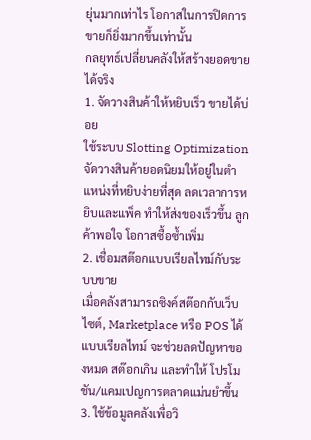ยุ่นมากเท่าไร โอกาสในการปิดการขายก็ยิ่งมากขึ้นเท่านั้น
กลยุทธ์เปลี่ยนคลังให้สร้างยอดขายได้จริง
1. จัดวางสินค้าให้หยิบเร็ว ขายได้บ่อย
ใช้ระบบ Slotting Optimization จัดวางสินค้ายอดนิยมให้อยู่ในตำแหน่งที่หยิบง่ายที่สุด ลดเวลาการหยิบและแพ็ค ทำให้ส่งของเร็วขึ้น ลูกค้าพอใจ โอกาสซื้อซ้ำเพิ่ม
2. เชื่อมสต๊อกแบบเรียลไทม์กับระบบขาย
เมื่อคลังสามารถซิงค์สต๊อกกับเว็บไซต์, Marketplace หรือ POS ได้แบบเรียลไทม์ จะช่วยลดปัญหาของหมด สต๊อกเกิน และทำให้ โปรโมชัน/แคมเปญการตลาดแม่นยำขึ้น
3. ใช้ข้อมูลคลังเพื่อวิ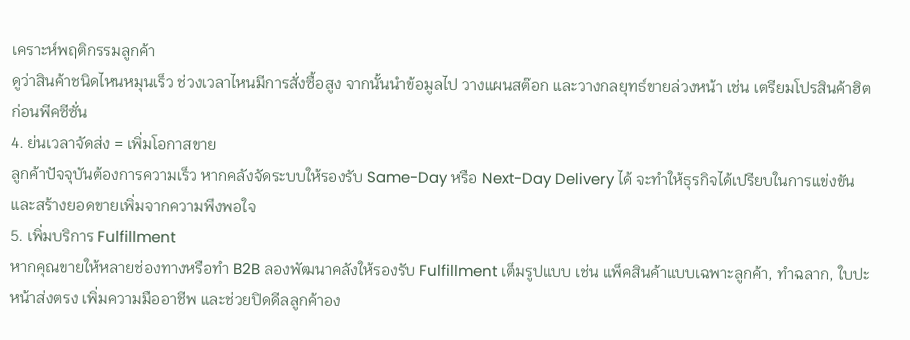เคราะห์พฤติกรรมลูกค้า
ดูว่าสินค้าชนิดไหนหมุนเร็ว ช่วงเวลาไหนมีการสั่งซื้อสูง จากนั้นนำข้อมูลไป วางแผนสต๊อก และวางกลยุทธ์ขายล่วงหน้า เช่น เตรียมโปรสินค้าฮิตก่อนพีคซีซั่น
4. ย่นเวลาจัดส่ง = เพิ่มโอกาสขาย
ลูกค้าปัจจุบันต้องการความเร็ว หากคลังจัดระบบให้รองรับ Same-Day หรือ Next-Day Delivery ได้ จะทำให้ธุรกิจได้เปรียบในการแข่งขันและสร้างยอดขายเพิ่มจากความพึงพอใจ
5. เพิ่มบริการ Fulfillment
หากคุณขายให้หลายช่องทางหรือทำ B2B ลองพัฒนาคลังให้รองรับ Fulfillment เต็มรูปแบบ เช่น แพ็คสินค้าแบบเฉพาะลูกค้า, ทำฉลาก, ใบปะหน้าส่งตรง เพิ่มความมืออาชีพ และช่วยปิดดีลลูกค้าอง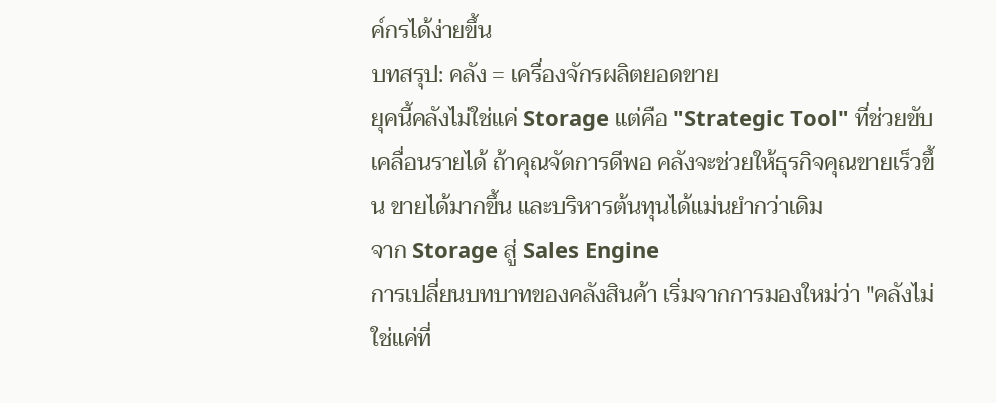ค์กรได้ง่ายขึ้น
บทสรุป: คลัง = เครื่องจักรผลิตยอดขาย
ยุคนี้คลังไม่ใช่แค่ Storage แต่คือ "Strategic Tool" ที่ช่วยขับเคลื่อนรายได้ ถ้าคุณจัดการดีพอ คลังจะช่วยให้ธุรกิจคุณขายเร็วขึ้น ขายได้มากขึ้น และบริหารต้นทุนได้แม่นยำกว่าเดิม
จาก Storage สู่ Sales Engine
การเปลี่ยนบทบาทของคลังสินค้า เริ่มจากการมองใหม่ว่า "คลังไม่ใช่แค่ที่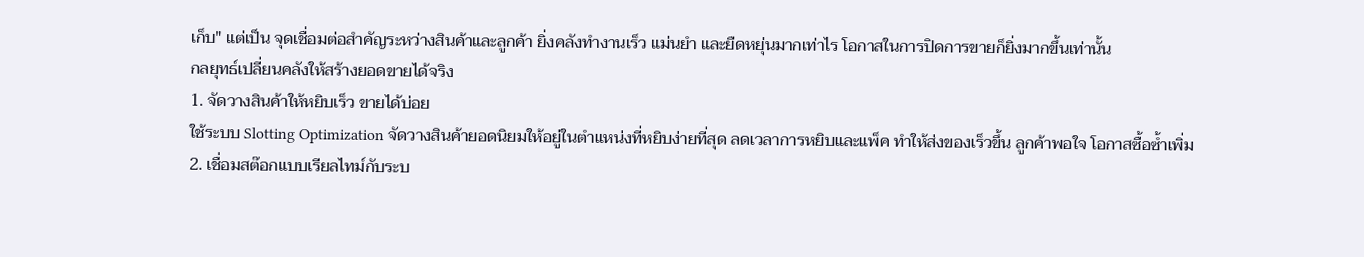เก็บ" แต่เป็น จุดเชื่อมต่อสำคัญระหว่างสินค้าและลูกค้า ยิ่งคลังทำงานเร็ว แม่นยำ และยืดหยุ่นมากเท่าไร โอกาสในการปิดการขายก็ยิ่งมากขึ้นเท่านั้น
กลยุทธ์เปลี่ยนคลังให้สร้างยอดขายได้จริง
1. จัดวางสินค้าให้หยิบเร็ว ขายได้บ่อย
ใช้ระบบ Slotting Optimization จัดวางสินค้ายอดนิยมให้อยู่ในตำแหน่งที่หยิบง่ายที่สุด ลดเวลาการหยิบและแพ็ค ทำให้ส่งของเร็วขึ้น ลูกค้าพอใจ โอกาสซื้อซ้ำเพิ่ม
2. เชื่อมสต๊อกแบบเรียลไทม์กับระบ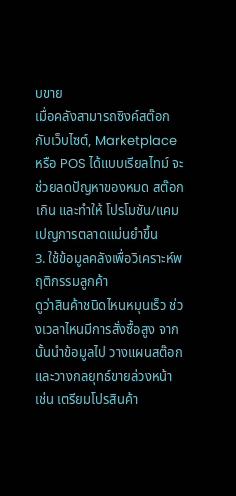บขาย
เมื่อคลังสามารถซิงค์สต๊อกกับเว็บไซต์, Marketplace หรือ POS ได้แบบเรียลไทม์ จะช่วยลดปัญหาของหมด สต๊อกเกิน และทำให้ โปรโมชัน/แคมเปญการตลาดแม่นยำขึ้น
3. ใช้ข้อมูลคลังเพื่อวิเคราะห์พฤติกรรมลูกค้า
ดูว่าสินค้าชนิดไหนหมุนเร็ว ช่วงเวลาไหนมีการสั่งซื้อสูง จากนั้นนำข้อมูลไป วางแผนสต๊อก และวางกลยุทธ์ขายล่วงหน้า เช่น เตรียมโปรสินค้า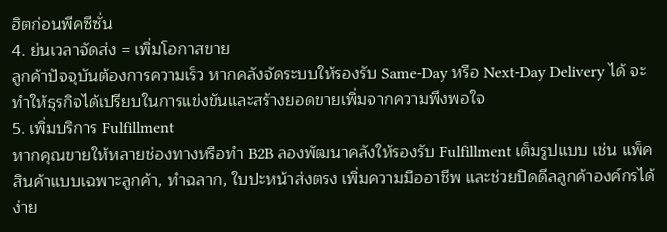ฮิตก่อนพีคซีซั่น
4. ย่นเวลาจัดส่ง = เพิ่มโอกาสขาย
ลูกค้าปัจจุบันต้องการความเร็ว หากคลังจัดระบบให้รองรับ Same-Day หรือ Next-Day Delivery ได้ จะทำให้ธุรกิจได้เปรียบในการแข่งขันและสร้างยอดขายเพิ่มจากความพึงพอใจ
5. เพิ่มบริการ Fulfillment
หากคุณขายให้หลายช่องทางหรือทำ B2B ลองพัฒนาคลังให้รองรับ Fulfillment เต็มรูปแบบ เช่น แพ็คสินค้าแบบเฉพาะลูกค้า, ทำฉลาก, ใบปะหน้าส่งตรง เพิ่มความมืออาชีพ และช่วยปิดดีลลูกค้าองค์กรได้ง่าย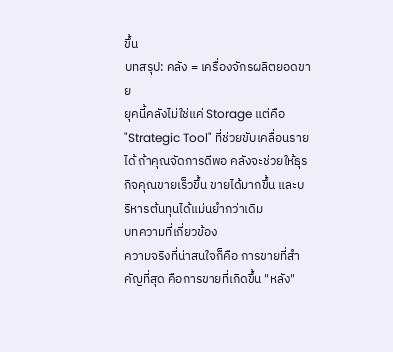ขึ้น
บทสรุป: คลัง = เครื่องจักรผลิตยอดขาย
ยุคนี้คลังไม่ใช่แค่ Storage แต่คือ "Strategic Tool" ที่ช่วยขับเคลื่อนรายได้ ถ้าคุณจัดการดีพอ คลังจะช่วยให้ธุรกิจคุณขายเร็วขึ้น ขายได้มากขึ้น และบริหารต้นทุนได้แม่นยำกว่าเดิม
บทความที่เกี่ยวข้อง
ความจริงที่น่าสนใจก็คือ การขายที่สำคัญที่สุด คือการขายที่เกิดขึ้น "หลัง"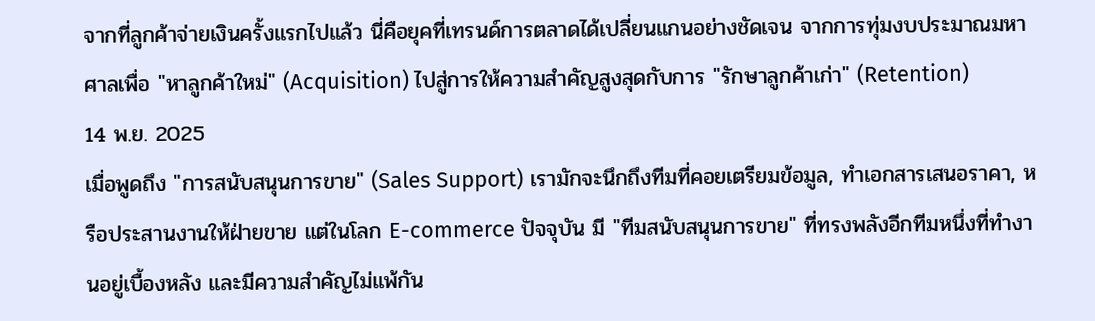จากที่ลูกค้าจ่ายเงินครั้งแรกไปแล้ว นี่คือยุคที่เทรนด์การตลาดได้เปลี่ยนแกนอย่างชัดเจน จากการทุ่มงบประมาณมหาศาลเพื่อ "หาลูกค้าใหม่" (Acquisition) ไปสู่การให้ความสำคัญสูงสุดกับการ "รักษาลูกค้าเก่า" (Retention)
14 พ.ย. 2025
เมื่อพูดถึง "การสนับสนุนการขาย" (Sales Support) เรามักจะนึกถึงทีมที่คอยเตรียมข้อมูล, ทำเอกสารเสนอราคา, หรือประสานงานให้ฝ่ายขาย แต่ในโลก E-commerce ปัจจุบัน มี "ทีมสนับสนุนการขาย" ที่ทรงพลังอีกทีมหนึ่งที่ทำงานอยู่เบื้องหลัง และมีความสำคัญไม่แพ้กัน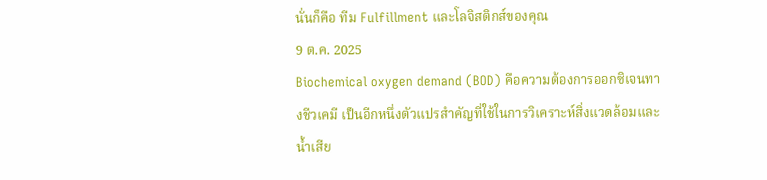นั่นก็คือ ทีม Fulfillment และโลจิสติกส์ของคุณ
9 ต.ค. 2025
Biochemical oxygen demand (BOD) คือความต้องการออกซิเจนทางชีวเคมี เป็นอีกหนึ่งตัวแปรสำคัญที่ใช้ในการวิเคราะห์สิ่งแวดล้อมและน้ำเสีย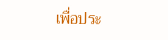เพื่อประ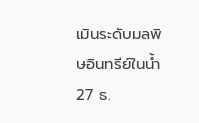เมินระดับมลพิษอินทรีย์ในน้ำ
27 ธ.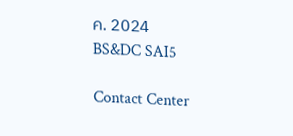ค. 2024
BS&DC SAI5

Contact Center